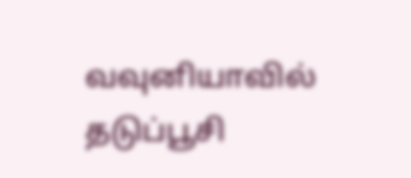வவுனியாவில் தடுப்பூசி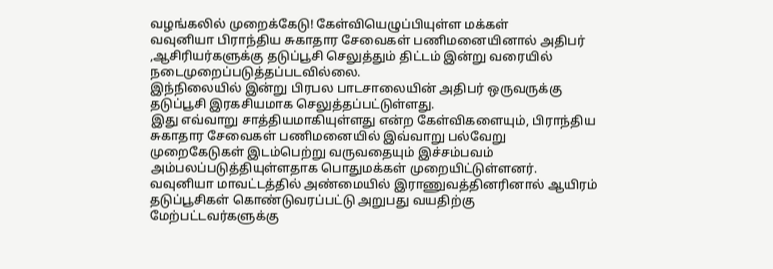வழங்கலில் முறைக்கேடு! கேள்வியெழுப்பியுள்ள மக்கள்
வவுனியா பிராந்திய சுகாதார சேவைகள் பணிமனையினால் அதிபர் ,ஆசிரியர்களுக்கு தடுப்பூசி செலுத்தும் திட்டம் இன்று வரையில் நடைமுறைப்படுத்தப்படவில்லை.
இந்நிலையில் இன்று பிரபல பாடசாலையின் அதிபர் ஒருவருக்கு தடுப்பூசி இரகசியமாக செலுத்தப்பட்டுள்ளது.
இது எவ்வாறு சாத்தியமாகியுள்ளது என்ற கேள்விகளையும், பிராந்திய சுகாதார சேவைகள் பணிமனையில் இவ்வாறு பல்வேறு முறைகேடுகள் இடம்பெற்று வருவதையும் இச்சம்பவம் அம்பலப்படுத்தியுள்ளதாக பொதுமக்கள் முறையிட்டுள்ளனர்.
வவுனியா மாவட்டத்தில் அண்மையில் இராணுவத்தினரினால் ஆயிரம் தடுப்பூசிகள் கொண்டுவரப்பட்டு அறுபது வயதிற்கு மேற்பட்டவர்களுக்கு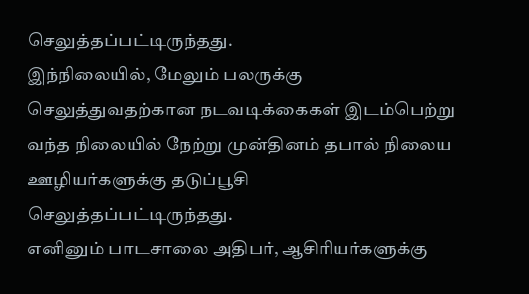செலுத்தப்பட்டிருந்தது.
இந்நிலையில், மேலும் பலருக்கு செலுத்துவதற்கான நடவடிக்கைகள் இடம்பெற்று வந்த நிலையில் நேற்று முன்தினம் தபால் நிலைய ஊழியர்களுக்கு தடுப்பூசி செலுத்தப்பட்டிருந்தது.
எனினும் பாடசாலை அதிபர், ஆசிரியர்களுக்கு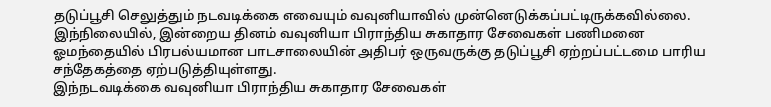தடுப்பூசி செலுத்தும் நடவடிக்கை எவையும் வவுனியாவில் முன்னெடுக்கப்பட்டிருக்கவில்லை.
இந்நிலையில், இன்றைய தினம் வவுனியா பிராந்திய சுகாதார சேவைகள் பணிமனை ஓமந்தையில் பிரபல்யமான பாடசாலையின் அதிபர் ஒருவருக்கு தடுப்பூசி ஏற்றப்பட்டமை பாரிய சந்தேகத்தை ஏற்படுத்தியுள்ளது.
இந்நடவடிக்கை வவுனியா பிராந்திய சுகாதார சேவைகள்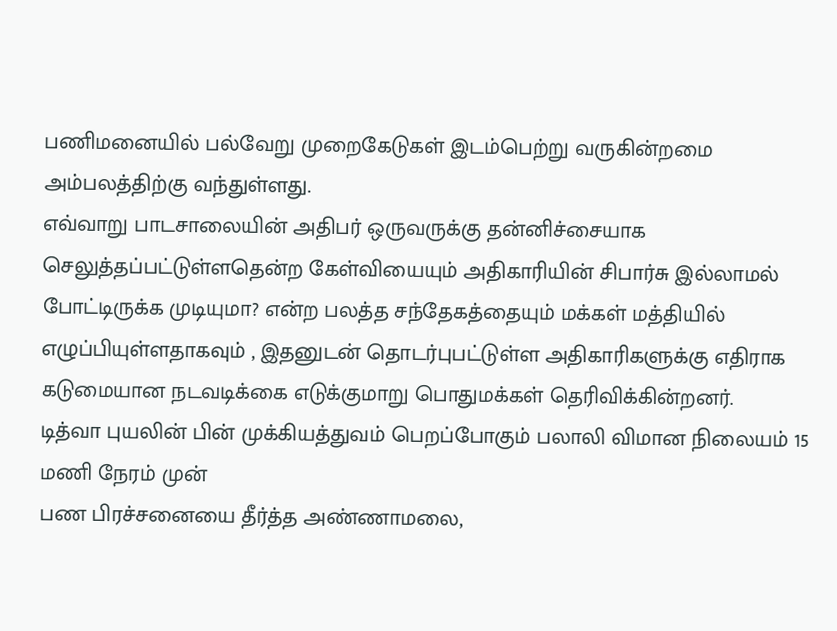பணிமனையில் பல்வேறு முறைகேடுகள் இடம்பெற்று வருகின்றமை அம்பலத்திற்கு வந்துள்ளது.
எவ்வாறு பாடசாலையின் அதிபர் ஒருவருக்கு தன்னிச்சையாக செலுத்தப்பட்டுள்ளதென்ற கேள்வியையும் அதிகாரியின் சிபார்சு இல்லாமல் போட்டிருக்க முடியுமா? என்ற பலத்த சந்தேகத்தையும் மக்கள் மத்தியில் எழுப்பியுள்ளதாகவும் , இதனுடன் தொடர்புபட்டுள்ள அதிகாரிகளுக்கு எதிராக கடுமையான நடவடிக்கை எடுக்குமாறு பொதுமக்கள் தெரிவிக்கின்றனர்.
டித்வா புயலின் பின் முக்கியத்துவம் பெறப்போகும் பலாலி விமான நிலையம் 15 மணி நேரம் முன்
பண பிரச்சனையை தீர்த்த அண்ணாமலை,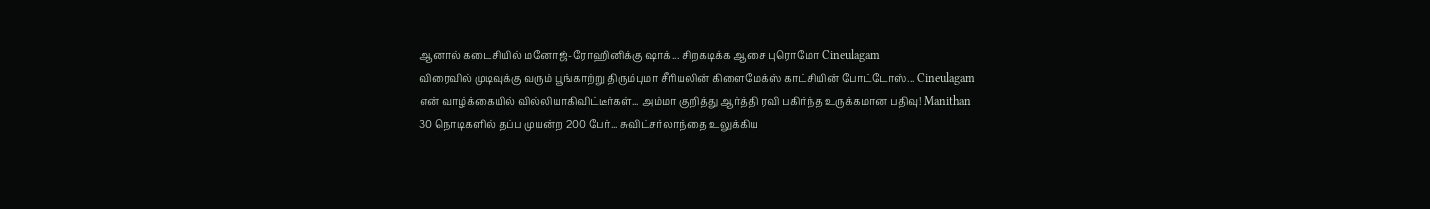ஆனால் கடைசியில் மனோஜ்-ரோஹினிக்கு ஷாக்... சிறகடிக்க ஆசை புரொமோ Cineulagam
விரைவில் முடிவுக்கு வரும் பூங்காற்று திரும்புமா சீரியலின் கிளைமேக்ஸ் காட்சியின் போட்டோஸ்... Cineulagam
என் வாழ்க்கையில் வில்லியாகிவிட்டீர்கள்... அம்மா குறித்து ஆர்த்தி ரவி பகிர்ந்த உருக்கமான பதிவு! Manithan
30 நொடிகளில் தப்ப முயன்ற 200 பேர்... சுவிட்சர்லாந்தை உலுக்கிய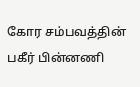கோர சம்பவத்தின் பகீர் பின்னணி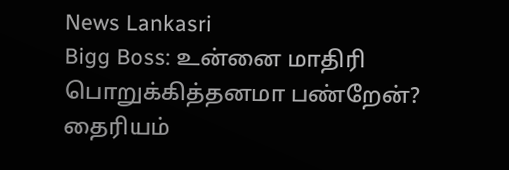News Lankasri
Bigg Boss: உன்னை மாதிரி பொறுக்கித்தனமா பண்றேன்? தைரியம்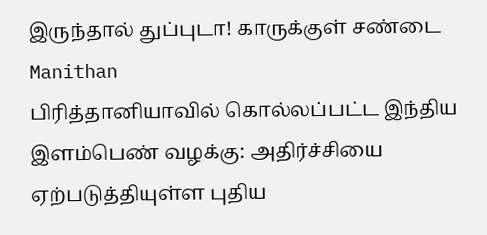இருந்தால் துப்புடா! காருக்குள் சண்டை Manithan
பிரித்தானியாவில் கொல்லப்பட்ட இந்திய இளம்பெண் வழக்கு: அதிர்ச்சியை ஏற்படுத்தியுள்ள புதிய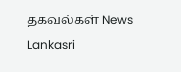தகவல்கள் News Lankasri